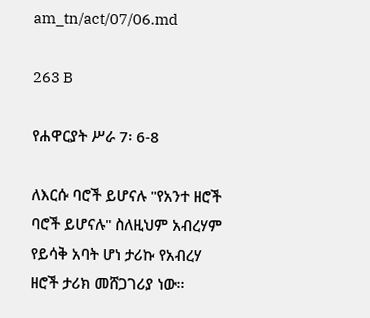am_tn/act/07/06.md

263 B

የሐዋርያት ሥራ 7፡ 6-8

ለእርሱ ባሮች ይሆናሉ "የአንተ ዘሮች ባሮች ይሆናሉ" ስለዚህም አብረሃም የይሳቅ አባት ሆነ ታሪኩ የአብረሃ ዘሮች ታሪክ መሸጋገሪያ ነው፡፡